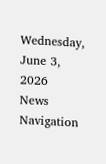Wednesday, June 3, 2026
News Navigation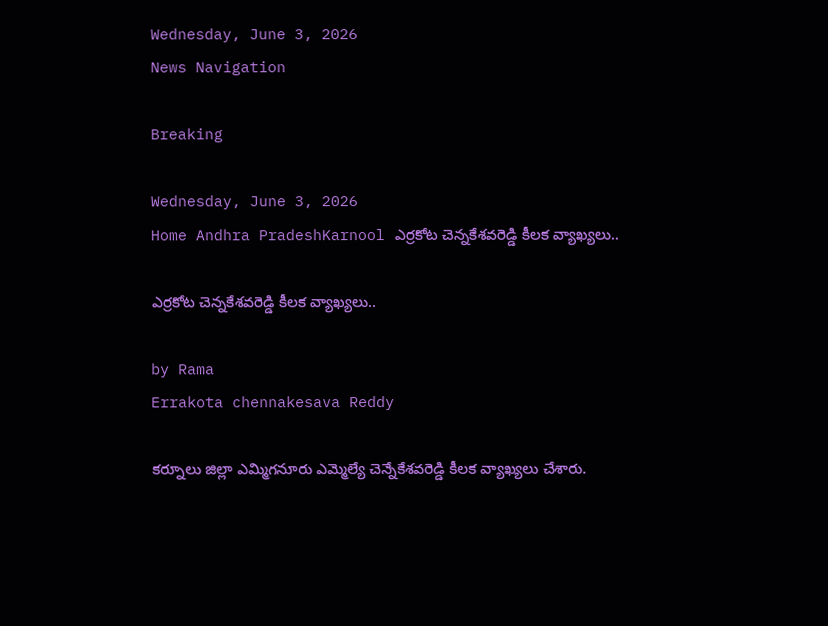Wednesday, June 3, 2026
News Navigation

Breaking

Wednesday, June 3, 2026
Home Andhra PradeshKarnool ఎర్రకోట చెన్నకేశవరెడ్డి కీలక వ్యాఖ్యలు..

ఎర్రకోట చెన్నకేశవరెడ్డి కీలక వ్యాఖ్యలు..

by Rama
Errakota chennakesava Reddy

కర్నూలు జిల్లా ఎమ్మిగనూరు ఎమ్మెల్యే చెన్నేకేశవరెడ్డి కీలక వ్యాఖ్యలు చేశారు.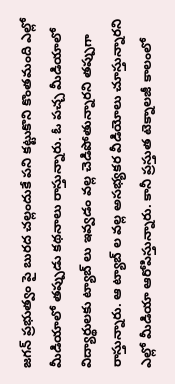జగన్ ప్రభుత్వం పై బురద చల్లందుకే పని కట్టుకొని కొంతమంది ఎల్లో మీడియాలో తప్పుడు కథనాలు రాస్తున్నారు. ఓ పచ్చ మీడియాలో విద్యార్థులకు ట్యాబ్ లు ఇవ్వడం వల్ల చెడిపోతున్నారని తప్పుగా రాస్తున్నారు. ఆ ట్యాబ్ ల వల్ల అసభ్యకర వీడియోలు చూస్తున్నారని ఎల్లో మీడియా ఆరోపిస్తున్నారు. కానీ ప్రస్తుత టెక్నాలజీ కాలంలో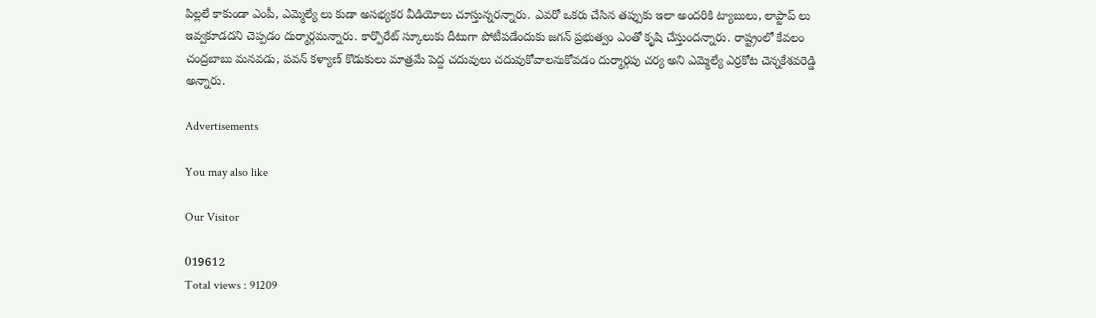పిల్లలే కాకుండా ఎంపీ, ఎమ్మెల్యే లు కుడా అసభ్యకర వీడియోలు చూస్తున్నరన్నారు. ఎవరో ఒకరు చేసిన తప్పుకు ఇలా అందరికి ట్యాబులు, లాప్టాప్ లు ఇవ్వకూడదని చెప్పడం దుర్మార్గమన్నారు. కార్పొరేట్ స్కూలుకు దీటుగా పోటీపడేందుకు జగన్ ప్రభుత్వం ఎంతో కృషి చేస్తుందన్నారు. రాష్ట్రంలో కేవలం చంద్రబాబు మనవడు, పవన్ కళ్యాణ్ కొడుకులు మాత్రమే పెద్ద చదువులు చదువుకోవాలనుకోవడం దుర్మార్గపు చర్య అని ఎమ్మెల్యే ఎర్రకోట చెన్నకేశవరెడ్డి అన్నారు.

Advertisements

You may also like

Our Visitor

019612
Total views : 91209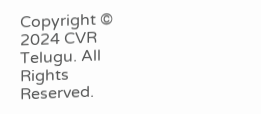Copyright © 2024 CVR Telugu. All Rights Reserved.